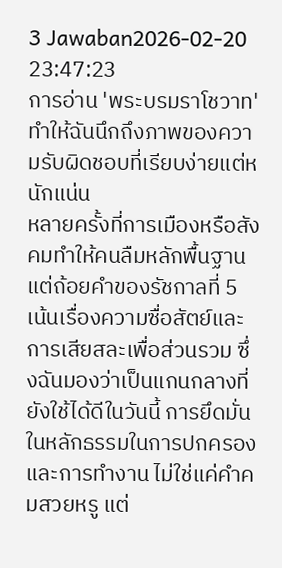3 Jawaban2026-02-20 23:47:23
การอ่าน 'พระบรมราโชวาท' ทำให้ฉันนึกถึงภาพของความรับผิดชอบที่เรียบง่ายแต่หนักแน่น
หลายครั้งที่การเมืองหรือสังคมทำให้คนลืมหลักพื้นฐาน แต่ถ้อยคำของรัชกาลที่ 5 เน้นเรื่องความซื่อสัตย์และการเสียสละเพื่อส่วนรวม ซึ่งฉันมองว่าเป็นแกนกลางที่ยังใช้ได้ดีในวันนี้ การยึดมั่นในหลักธรรมในการปกครองและการทำงาน ไม่ใช่แค่คำคมสวยหรู แต่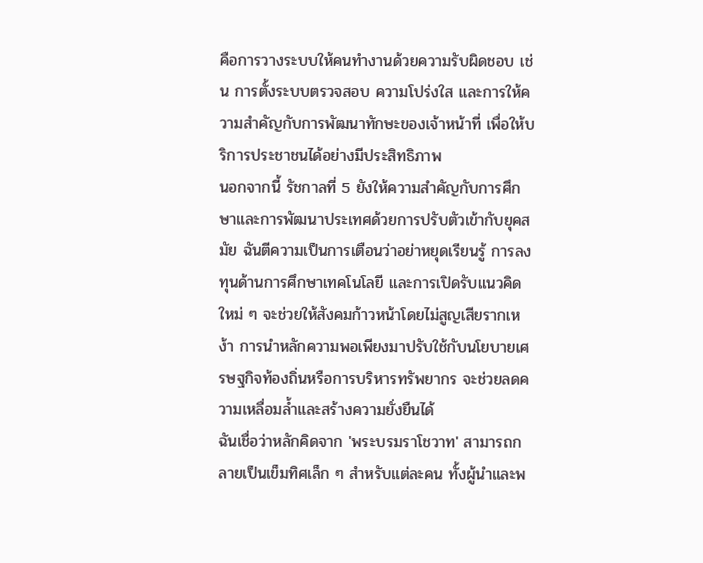คือการวางระบบให้คนทำงานด้วยความรับผิดชอบ เช่น การตั้งระบบตรวจสอบ ความโปร่งใส และการให้ความสำคัญกับการพัฒนาทักษะของเจ้าหน้าที่ เพื่อให้บริการประชาชนได้อย่างมีประสิทธิภาพ
นอกจากนี้ รัชกาลที่ 5 ยังให้ความสำคัญกับการศึกษาและการพัฒนาประเทศด้วยการปรับตัวเข้ากับยุคสมัย ฉันตีความเป็นการเตือนว่าอย่าหยุดเรียนรู้ การลงทุนด้านการศึกษาเทคโนโลยี และการเปิดรับแนวคิดใหม่ ๆ จะช่วยให้สังคมก้าวหน้าโดยไม่สูญเสียรากเหง้า การนำหลักความพอเพียงมาปรับใช้กับนโยบายเศรษฐกิจท้องถิ่นหรือการบริหารทรัพยากร จะช่วยลดความเหลื่อมล้ำและสร้างความยั่งยืนได้
ฉันเชื่อว่าหลักคิดจาก 'พระบรมราโชวาท' สามารถกลายเป็นเข็มทิศเล็ก ๆ สำหรับแต่ละคน ทั้งผู้นำและพ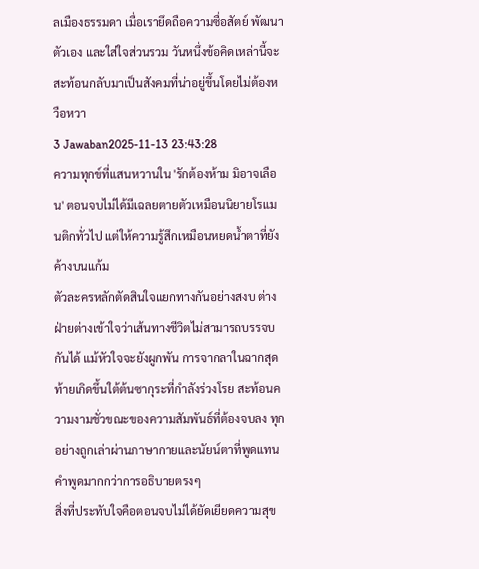ลเมืองธรรมดา เมื่อเรายึดถือความซื่อสัตย์ พัฒนาตัวเอง และใส่ใจส่วนรวม วันหนึ่งข้อคิดเหล่านี้จะสะท้อนกลับมาเป็นสังคมที่น่าอยู่ขึ้นโดยไม่ต้องหวือหวา
3 Jawaban2025-11-13 23:43:28
ความทุกข์ที่แสนหวานใน 'รักต้องห้าม มิอาจเลือน' ตอนจบไม่ได้มีเฉลยตายตัวเหมือนนิยายโรแมนติกทั่วไป แต่ให้ความรู้สึกเหมือนหยดน้ำตาที่ยังค้างบนแก้ม
ตัวละครหลักตัดสินใจแยกทางกันอย่างสงบ ต่างฝ่ายต่างเข้าใจว่าเส้นทางชีวิตไม่สามารถบรรจบกันได้ แม้หัวใจจะยังผูกพัน การจากลาในฉากสุดท้ายเกิดขึ้นใต้ต้นซากุระที่กำลังร่วงโรย สะท้อนความงามชั่วขณะของความสัมพันธ์ที่ต้องจบลง ทุกอย่างถูกเล่าผ่านภาษากายและนัยน์ตาที่พูดแทนคำพูดมากกว่าการอธิบายตรงๆ
สิ่งที่ประทับใจคือตอนจบไม่ได้ยัดเยียดความสุข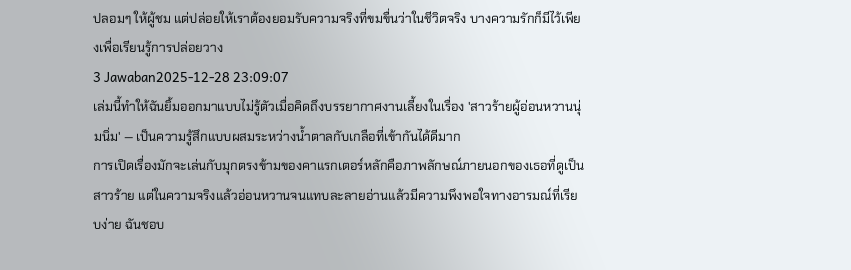ปลอมๆ ให้ผู้ชม แต่ปล่อยให้เราต้องยอมรับความจริงที่ขมขื่นว่าในชีวิตจริง บางความรักก็มีไว้เพียงเพื่อเรียนรู้การปล่อยวาง
3 Jawaban2025-12-28 23:09:07
เล่มนี้ทำให้ฉันยิ้มออกมาแบบไม่รู้ตัวเมื่อคิดถึงบรรยากาศงานเลี้ยงในเรื่อง 'สาวร้ายผู้อ่อนหวานนุ่มนิ่ม' — เป็นความรู้สึกแบบผสมระหว่างน้ำตาลกับเกลือที่เข้ากันได้ดีมาก
การเปิดเรื่องมักจะเล่นกับมุกตรงข้ามของคาแรกเตอร์หลักคือภาพลักษณ์ภายนอกของเธอที่ดูเป็นสาวร้าย แต่ในความจริงแล้วอ่อนหวานจนแทบละลายอ่านแล้วมีความพึงพอใจทางอารมณ์ที่เรียบง่าย ฉันชอบ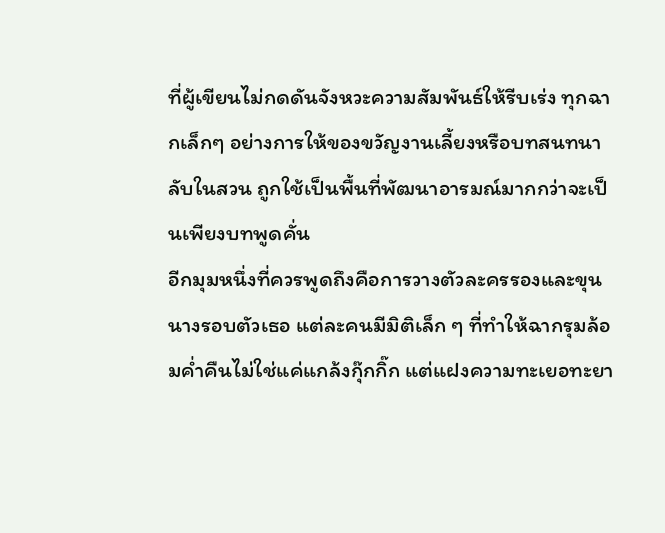ที่ผู้เขียนไม่กดดันจังหวะความสัมพันธ์ให้รีบเร่ง ทุกฉากเล็กๆ อย่างการให้ของขวัญงานเลี้ยงหรือบทสนทนาลับในสวน ถูกใช้เป็นพื้นที่พัฒนาอารมณ์มากกว่าจะเป็นเพียงบทพูดคั่น
อีกมุมหนึ่งที่ควรพูดถึงคือการวางตัวละครรองและขุนนางรอบตัวเธอ แต่ละคนมีมิติเล็ก ๆ ที่ทำให้ฉากรุมล้อมค่ำคืนไม่ใช่แค่แกล้งกุ๊กกิ๊ก แต่แฝงความทะเยอทะยา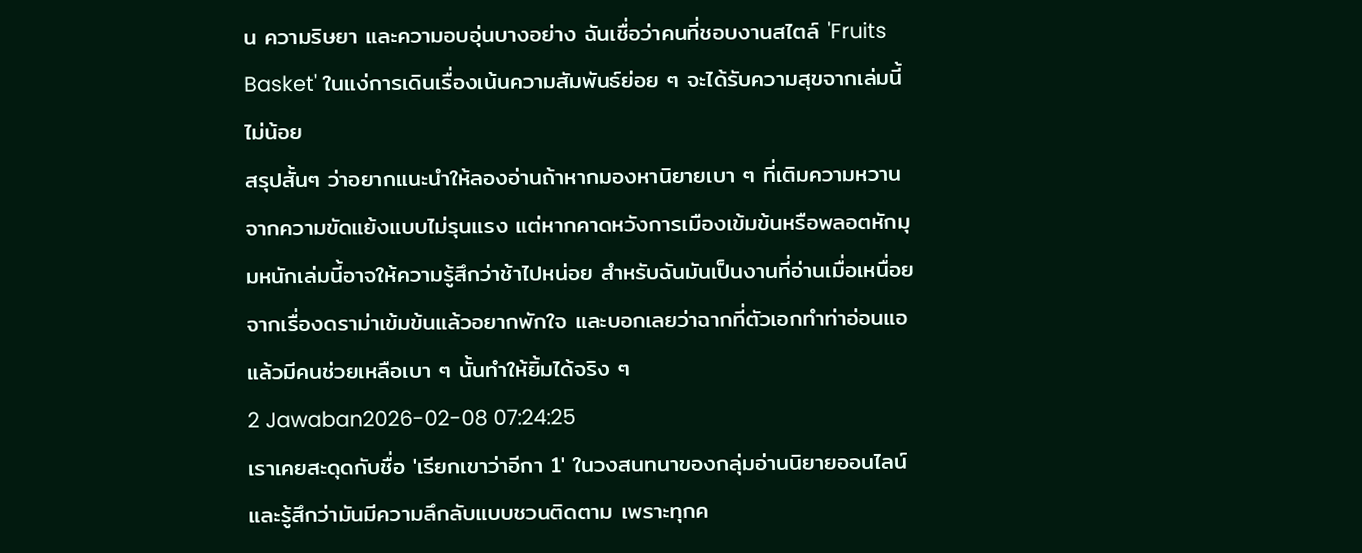น ความริษยา และความอบอุ่นบางอย่าง ฉันเชื่อว่าคนที่ชอบงานสไตล์ 'Fruits Basket' ในแง่การเดินเรื่องเน้นความสัมพันธ์ย่อย ๆ จะได้รับความสุขจากเล่มนี้ไม่น้อย
สรุปสั้นๆ ว่าอยากแนะนำให้ลองอ่านถ้าหากมองหานิยายเบา ๆ ที่เติมความหวานจากความขัดแย้งแบบไม่รุนแรง แต่หากคาดหวังการเมืองเข้มข้นหรือพลอตหักมุมหนักเล่มนี้อาจให้ความรู้สึกว่าช้าไปหน่อย สำหรับฉันมันเป็นงานที่อ่านเมื่อเหนื่อยจากเรื่องดราม่าเข้มข้นแล้วอยากพักใจ และบอกเลยว่าฉากที่ตัวเอกทำท่าอ่อนแอแล้วมีคนช่วยเหลือเบา ๆ นั้นทำให้ยิ้มได้จริง ๆ
2 Jawaban2026-02-08 07:24:25
เราเคยสะดุดกับชื่อ 'เรียกเขาว่าอีกา 1' ในวงสนทนาของกลุ่มอ่านนิยายออนไลน์และรู้สึกว่ามันมีความลึกลับแบบชวนติดตาม เพราะทุกค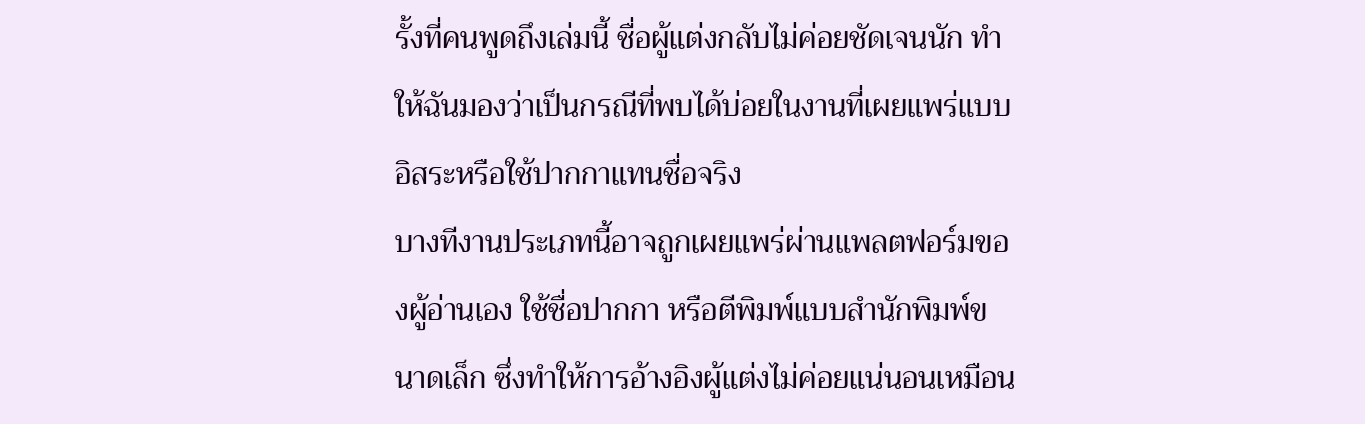รั้งที่คนพูดถึงเล่มนี้ ชื่อผู้แต่งกลับไม่ค่อยชัดเจนนัก ทำให้ฉันมองว่าเป็นกรณีที่พบได้บ่อยในงานที่เผยแพร่แบบอิสระหรือใช้ปากกาแทนชื่อจริง
บางทีงานประเภทนี้อาจถูกเผยแพร่ผ่านแพลตฟอร์มของผู้อ่านเอง ใช้ชื่อปากกา หรือตีพิมพ์แบบสำนักพิมพ์ขนาดเล็ก ซึ่งทำให้การอ้างอิงผู้แต่งไม่ค่อยแน่นอนเหมือน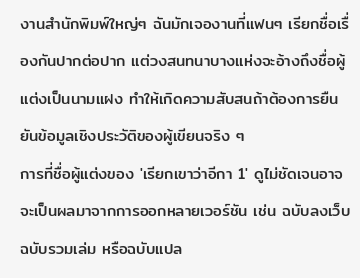งานสำนักพิมพ์ใหญ่ๆ ฉันมักเจองานที่แฟนๆ เรียกชื่อเรื่องกันปากต่อปาก แต่วงสนทนาบางแห่งจะอ้างถึงชื่อผู้แต่งเป็นนามแฝง ทำให้เกิดความสับสนถ้าต้องการยืนยันข้อมูลเชิงประวัติของผู้เขียนจริง ๆ
การที่ชื่อผู้แต่งของ 'เรียกเขาว่าอีกา 1' ดูไม่ชัดเจนอาจจะเป็นผลมาจากการออกหลายเวอร์ชัน เช่น ฉบับลงเว็บ ฉบับรวมเล่ม หรือฉบับแปล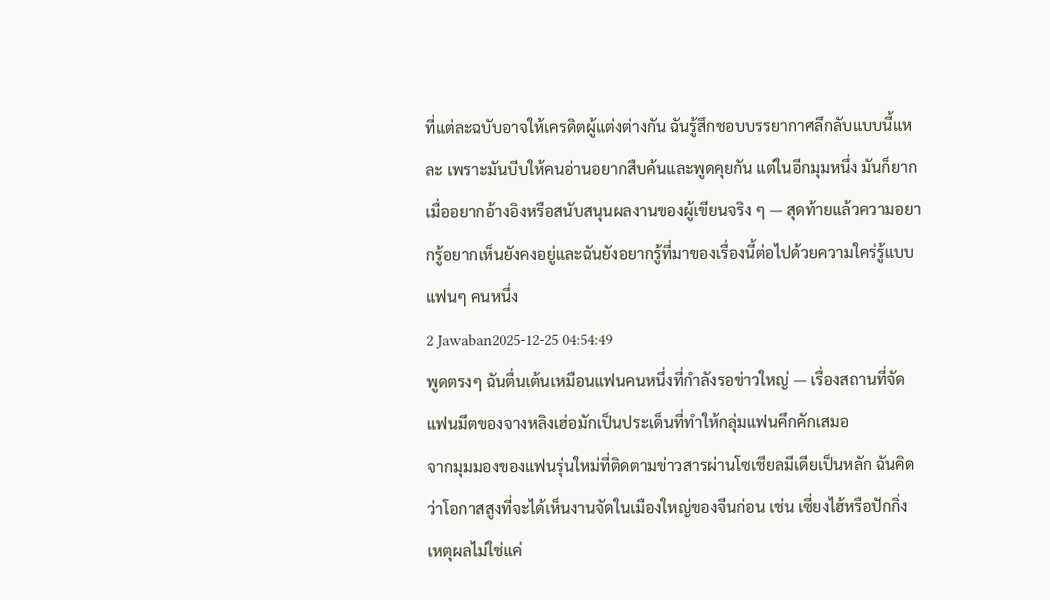ที่แต่ละฉบับอาจให้เครดิตผู้แต่งต่างกัน ฉันรู้สึกชอบบรรยากาศลึกลับแบบนี้แหละ เพราะมันบีบให้คนอ่านอยากสืบค้นและพูดคุยกัน แต่ในอีกมุมหนึ่ง มันก็ยากเมื่ออยากอ้างอิงหรือสนับสนุนผลงานของผู้เขียนจริง ๆ — สุดท้ายแล้วความอยากรู้อยากเห็นยังคงอยู่และฉันยังอยากรู้ที่มาของเรื่องนี้ต่อไปด้วยความใคร่รู้แบบแฟนๆ คนหนึ่ง
2 Jawaban2025-12-25 04:54:49
พูดตรงๆ ฉันตื่นเต้นเหมือนแฟนคนหนึ่งที่กำลังรอข่าวใหญ่ — เรื่องสถานที่จัดแฟนมีตของจางหลิงเฮ่อมักเป็นประเด็นที่ทำให้กลุ่มแฟนคึกคักเสมอ
จากมุมมองของแฟนรุ่นใหม่ที่ติดตามข่าวสารผ่านโซเชียลมีเดียเป็นหลัก ฉันคิดว่าโอกาสสูงที่จะได้เห็นงานจัดในเมืองใหญ่ของจีนก่อน เช่น เซี่ยงไฮ้หรือปักกิ่ง เหตุผลไม่ใช่แค่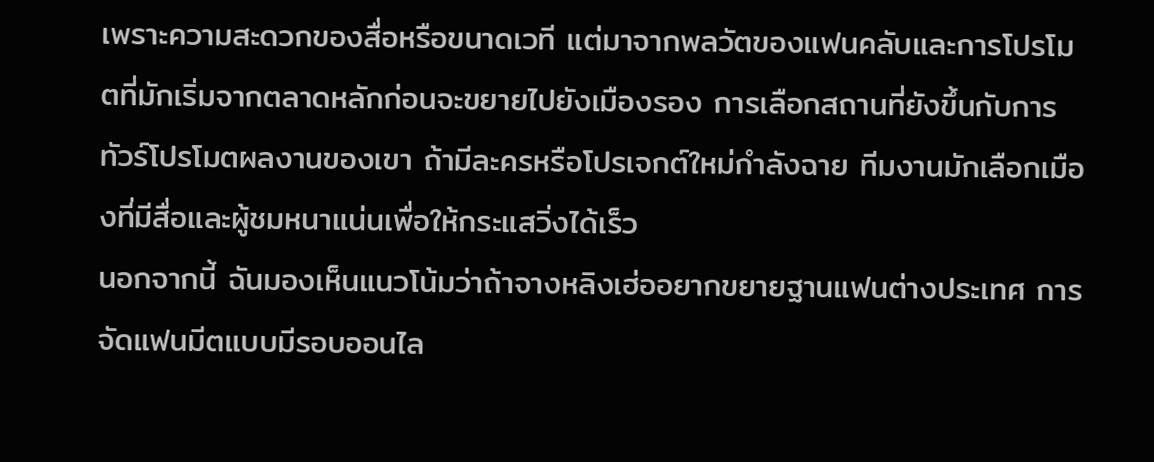เพราะความสะดวกของสื่อหรือขนาดเวที แต่มาจากพลวัตของแฟนคลับและการโปรโมตที่มักเริ่มจากตลาดหลักก่อนจะขยายไปยังเมืองรอง การเลือกสถานที่ยังขึ้นกับการทัวร์โปรโมตผลงานของเขา ถ้ามีละครหรือโปรเจกต์ใหม่กำลังฉาย ทีมงานมักเลือกเมืองที่มีสื่อและผู้ชมหนาแน่นเพื่อให้กระแสวิ่งได้เร็ว
นอกจากนี้ ฉันมองเห็นแนวโน้มว่าถ้าจางหลิงเฮ่ออยากขยายฐานแฟนต่างประเทศ การจัดแฟนมีตแบบมีรอบออนไล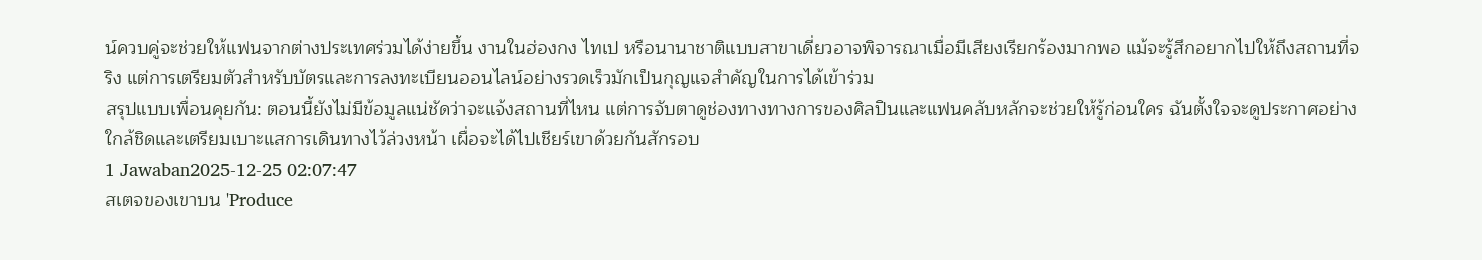น์ควบคู่จะช่วยให้แฟนจากต่างประเทศร่วมได้ง่ายขึ้น งานในฮ่องกง ไทเป หรือนานาชาติแบบสาขาเดี่ยวอาจพิจารณาเมื่อมีเสียงเรียกร้องมากพอ แม้จะรู้สึกอยากไปให้ถึงสถานที่จริง แต่การเตรียมตัวสำหรับบัตรและการลงทะเบียนออนไลน์อย่างรวดเร็วมักเป็นกุญแจสำคัญในการได้เข้าร่วม
สรุปแบบเพื่อนคุยกัน: ตอนนี้ยังไม่มีข้อมูลแน่ชัดว่าจะแจ้งสถานที่ไหน แต่การจับตาดูช่องทางทางการของศิลปินและแฟนคลับหลักจะช่วยให้รู้ก่อนใคร ฉันตั้งใจจะดูประกาศอย่างใกล้ชิดและเตรียมเบาะแสการเดินทางไว้ล่วงหน้า เผื่อจะได้ไปเชียร์เขาด้วยกันสักรอบ
1 Jawaban2025-12-25 02:07:47
สเตจของเขาบน 'Produce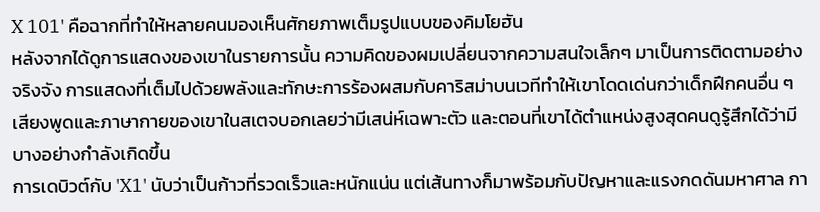X 101' คือฉากที่ทำให้หลายคนมองเห็นศักยภาพเต็มรูปแบบของคิมโยฮัน
หลังจากได้ดูการแสดงของเขาในรายการนั้น ความคิดของผมเปลี่ยนจากความสนใจเล็กๆ มาเป็นการติดตามอย่างจริงจัง การแสดงที่เต็มไปด้วยพลังและทักษะการร้องผสมกับคาริสม่าบนเวทีทำให้เขาโดดเด่นกว่าเด็กฝึกคนอื่น ๆ เสียงพูดและภาษากายของเขาในสเตจบอกเลยว่ามีเสน่ห์เฉพาะตัว และตอนที่เขาได้ตำแหน่งสูงสุดคนดูรู้สึกได้ว่ามีบางอย่างกำลังเกิดขึ้น
การเดบิวต์กับ 'X1' นับว่าเป็นก้าวที่รวดเร็วและหนักแน่น แต่เส้นทางก็มาพร้อมกับปัญหาและแรงกดดันมหาศาล กา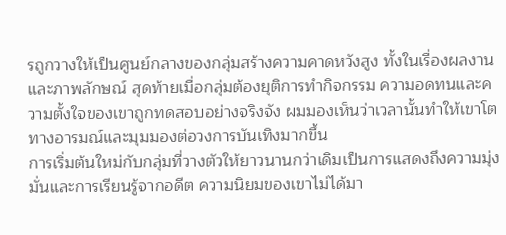รถูกวางให้เป็นศูนย์กลางของกลุ่มสร้างความคาดหวังสูง ทั้งในเรื่องผลงานและภาพลักษณ์ สุดท้ายเมื่อกลุ่มต้องยุติการทำกิจกรรม ความอดทนและความตั้งใจของเขาถูกทดสอบอย่างจริงจัง ผมมองเห็นว่าเวลานั้นทำให้เขาโตทางอารมณ์และมุมมองต่อวงการบันเทิงมากขึ้น
การเริ่มต้นใหม่กับกลุ่มที่วางตัวให้ยาวนานกว่าเดิมเป็นการแสดงถึงความมุ่งมั่นและการเรียนรู้จากอดีต ความนิยมของเขาไม่ได้มา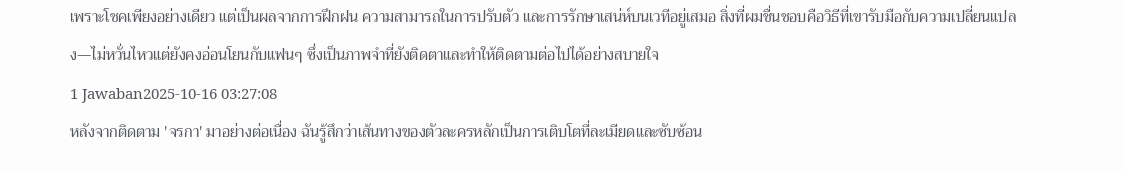เพราะโชคเพียงอย่างเดียว แต่เป็นผลจากการฝึกฝน ความสามารถในการปรับตัว และการรักษาเสน่ห์บนเวทีอยู่เสมอ สิ่งที่ผมชื่นชอบคือวิธีที่เขารับมือกับความเปลี่ยนแปลง—ไม่หวั่นไหวแต่ยังคงอ่อนโยนกับแฟนๆ ซึ่งเป็นภาพจำที่ยังติดตาและทำให้ติดตามต่อไปได้อย่างสบายใจ
1 Jawaban2025-10-16 03:27:08
หลังจากติดตาม 'จรกา' มาอย่างต่อเนื่อง ฉันรู้สึกว่าเส้นทางของตัวละครหลักเป็นการเติบโตที่ละเมียดและซับซ้อน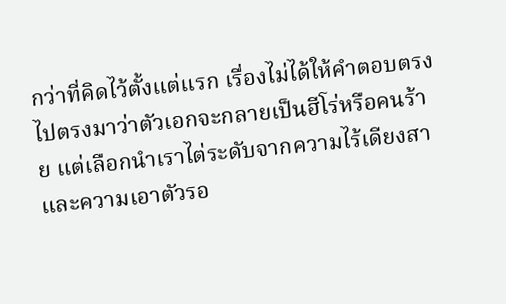กว่าที่คิดไว้ตั้งแต่แรก เรื่องไม่ได้ให้คำตอบตรงไปตรงมาว่าตัวเอกจะกลายเป็นฮีโร่หรือคนร้าย แต่เลือกนำเราไต่ระดับจากความไร้เดียงสาและความเอาตัวรอ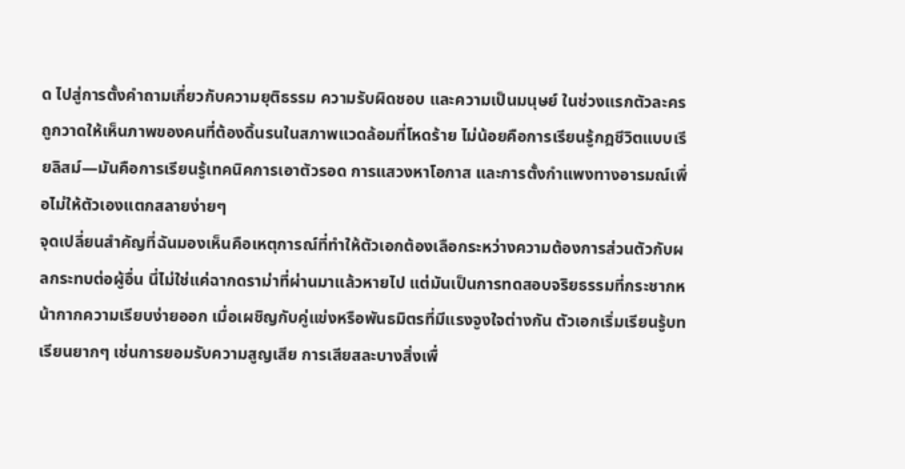ด ไปสู่การตั้งคำถามเกี่ยวกับความยุติธรรม ความรับผิดชอบ และความเป็นมนุษย์ ในช่วงแรกตัวละครถูกวาดให้เห็นภาพของคนที่ต้องดิ้นรนในสภาพแวดล้อมที่โหดร้าย ไม่น้อยคือการเรียนรู้กฎชีวิตแบบเรียลิสม์—มันคือการเรียนรู้เทคนิคการเอาตัวรอด การแสวงหาโอกาส และการตั้งกำแพงทางอารมณ์เพื่อไม่ให้ตัวเองแตกสลายง่ายๆ
จุดเปลี่ยนสำคัญที่ฉันมองเห็นคือเหตุการณ์ที่ทำให้ตัวเอกต้องเลือกระหว่างความต้องการส่วนตัวกับผลกระทบต่อผู้อื่น นี่ไม่ใช่แค่ฉากดราม่าที่ผ่านมาแล้วหายไป แต่มันเป็นการทดสอบจริยธรรมที่กระชากหน้ากากความเรียบง่ายออก เมื่อเผชิญกับคู่แข่งหรือพันธมิตรที่มีแรงจูงใจต่างกัน ตัวเอกเริ่มเรียนรู้บทเรียนยากๆ เช่นการยอมรับความสูญเสีย การเสียสละบางสิ่งเพื่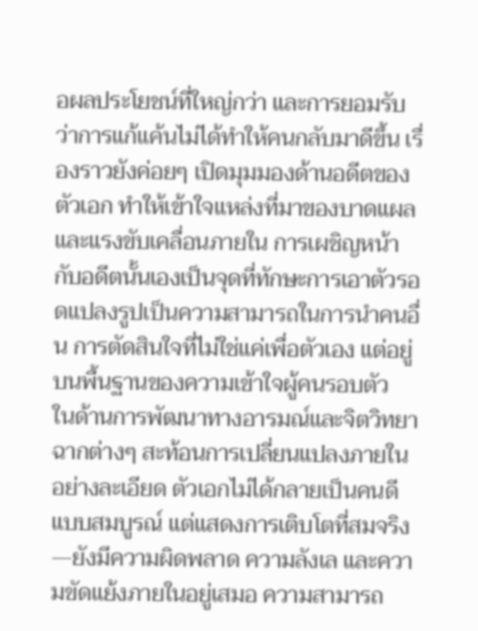อผลประโยชน์ที่ใหญ่กว่า และการยอมรับว่าการแก้แค้นไม่ได้ทำให้คนกลับมาดีขึ้น เรื่องราวยังค่อยๆ เปิดมุมมองด้านอดีตของตัวเอก ทำให้เข้าใจแหล่งที่มาของบาดแผลและแรงขับเคลื่อนภายใน การเผชิญหน้ากับอดีตนั้นเองเป็นจุดที่ทักษะการเอาตัวรอดแปลงรูปเป็นความสามารถในการนำคนอื่น การตัดสินใจที่ไม่ใช่แค่เพื่อตัวเอง แต่อยู่บนพื้นฐานของความเข้าใจผู้คนรอบตัว
ในด้านการพัฒนาทางอารมณ์และจิตวิทยา ฉากต่างๆ สะท้อนการเปลี่ยนแปลงภายในอย่างละเอียด ตัวเอกไม่ได้กลายเป็นคนดีแบบสมบูรณ์ แต่แสดงการเติบโตที่สมจริง—ยังมีความผิดพลาด ความลังเล และความขัดแย้งภายในอยู่เสมอ ความสามารถ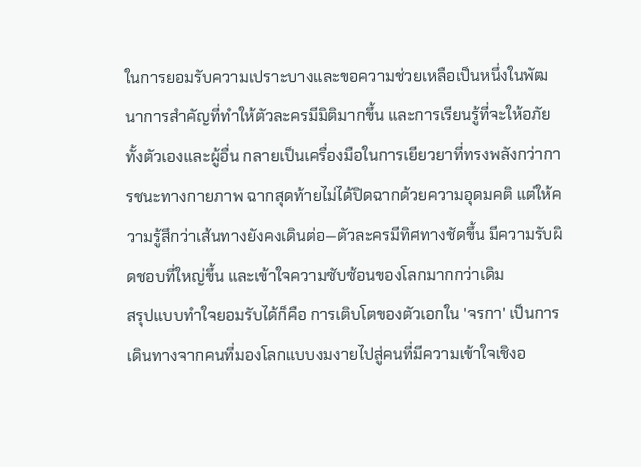ในการยอมรับความเปราะบางและขอความช่วยเหลือเป็นหนึ่งในพัฒนาการสำคัญที่ทำให้ตัวละครมีมิติมากขึ้น และการเรียนรู้ที่จะให้อภัย ทั้งตัวเองและผู้อื่น กลายเป็นเครื่องมือในการเยียวยาที่ทรงพลังกว่าการชนะทางกายภาพ ฉากสุดท้ายไม่ได้ปิดฉากด้วยความอุดมคติ แต่ให้ความรู้สึกว่าเส้นทางยังคงเดินต่อ—ตัวละครมีทิศทางชัดขึ้น มีความรับผิดชอบที่ใหญ่ขึ้น และเข้าใจความซับซ้อนของโลกมากกว่าเดิม
สรุปแบบทำใจยอมรับได้ก็คือ การเติบโตของตัวเอกใน 'จรกา' เป็นการเดินทางจากคนที่มองโลกแบบงมงายไปสู่คนที่มีความเข้าใจเชิงอ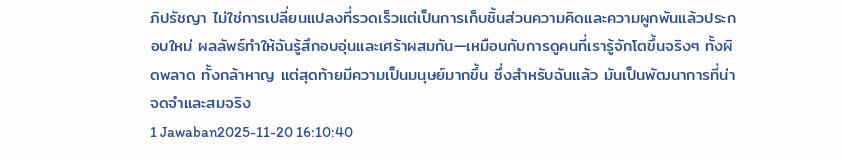ภิปรัชญา ไม่ใช่การเปลี่ยนแปลงที่รวดเร็วแต่เป็นการเก็บชิ้นส่วนความคิดและความผูกพันแล้วประกอบใหม่ ผลลัพธ์ทำให้ฉันรู้สึกอบอุ่นและเศร้าผสมกัน—เหมือนกับการดูคนที่เรารู้จักโตขึ้นจริงๆ ทั้งผิดพลาด ทั้งกล้าหาญ แต่สุดท้ายมีความเป็นมนุษย์มากขึ้น ซึ่งสำหรับฉันแล้ว มันเป็นพัฒนาการที่น่าจดจำและสมจริง
1 Jawaban2025-11-20 16:10:40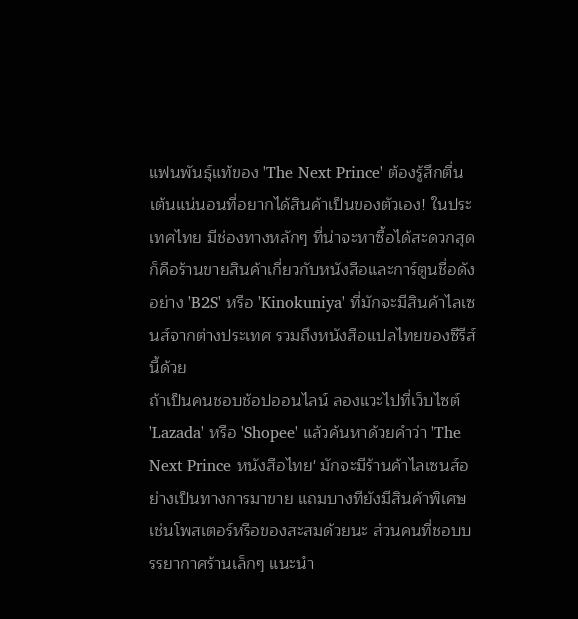แฟนพันธุ์แท้ของ 'The Next Prince' ต้องรู้สึกตื่นเต้นแน่นอนที่อยากได้สินค้าเป็นของตัวเอง! ในประเทศไทย มีช่องทางหลักๆ ที่น่าจะหาซื้อได้สะดวกสุดก็คือร้านขายสินค้าเกี่ยวกับหนังสือและการ์ตูนชื่อดังอย่าง 'B2S' หรือ 'Kinokuniya' ที่มักจะมีสินค้าไลเซนส์จากต่างประเทศ รวมถึงหนังสือแปลไทยของซีรีส์นี้ด้วย
ถ้าเป็นคนชอบช้อปออนไลน์ ลองแวะไปที่เว็บไซต์ 'Lazada' หรือ 'Shopee' แล้วค้นหาด้วยคำว่า 'The Next Prince หนังสือไทย' มักจะมีร้านค้าไลเซนส์อย่างเป็นทางการมาขาย แถมบางทียังมีสินค้าพิเศษเช่นโพสเตอร์หรือของสะสมด้วยนะ ส่วนคนที่ชอบบรรยากาศร้านเล็กๆ แนะนำ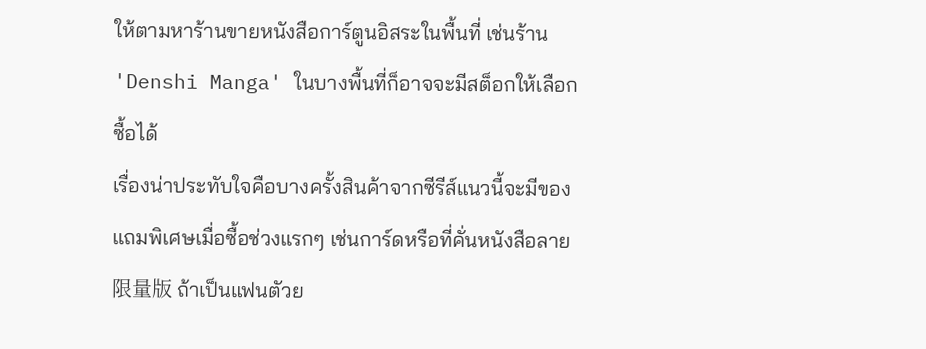ให้ตามหาร้านขายหนังสือการ์ตูนอิสระในพื้นที่ เช่นร้าน 'Denshi Manga' ในบางพื้นที่ก็อาจจะมีสต็อกให้เลือกซื้อได้
เรื่องน่าประทับใจคือบางครั้งสินค้าจากซีรีส์แนวนี้จะมีของแถมพิเศษเมื่อซื้อช่วงแรกๆ เช่นการ์ดหรือที่คั่นหนังสือลาย限量版 ถ้าเป็นแฟนตัวย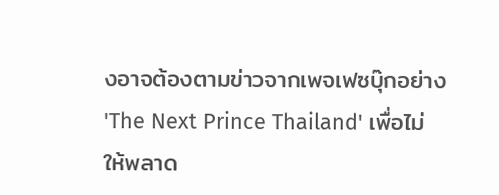งอาจต้องตามข่าวจากเพจเฟซบุ๊กอย่าง 'The Next Prince Thailand' เพื่อไม่ให้พลาด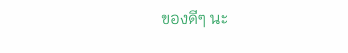ของดีๆ นะ